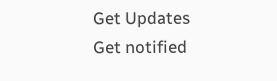Get Updates
Get notified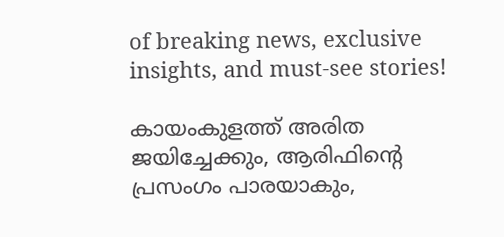of breaking news, exclusive insights, and must-see stories!

കായംകുളത്ത് അരിത ജയിച്ചേക്കും, ആരിഫിന്റെ പ്രസംഗം പാരയാകും,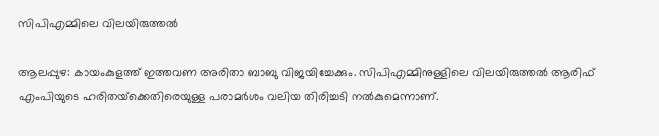സിപിഎമ്മിലെ വിലയിരുത്തല്‍

ആലപ്പുഴ: കായംകുളത്ത് ഇത്തവണ അരിതാ ബാബു വിജയിച്ചേക്കും. സിപിഎമ്മിനുള്ളിലെ വിലയിരുത്തല്‍ ആരിഫ് എംപിയുടെ ഹരിതയ്‌ക്കെതിരെയുള്ള പരാമര്‍ശം വലിയ തിരിച്ചടി നല്‍കുമെന്നാണ്.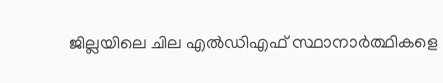ജില്ലയിലെ ചില എല്‍ഡിഎഫ് സ്ഥാനാര്‍ത്ഥികളെ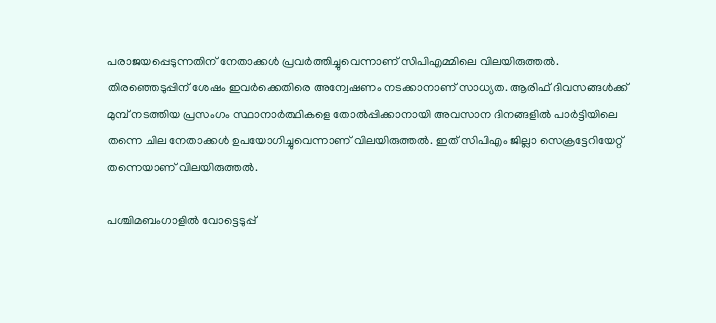പരാജയപ്പെടുന്നതിന് നേതാക്കള്‍ പ്രവര്‍ത്തിച്ചുവെന്നാണ് സിപിഎമ്മിലെ വിലയിരുത്തല്‍. തിരഞ്ഞെടുപ്പിന് ശേഷം ഇവര്‍ക്കെതിരെ അന്വേഷണം നടക്കാനാണ് സാധ്യത. ആരിഫ് ദിവസങ്ങള്‍ക്ക് മുമ്പ് നടത്തിയ പ്രസംഗം സ്ഥാനാര്‍ത്ഥികളെ തോല്‍പ്പിക്കാനായി അവസാന ദിനങ്ങളില്‍ പാര്‍ട്ടിയിലെ തന്നെ ചില നേതാക്കള്‍ ഉപയോഗിച്ചുവെന്നാണ് വിലയിരുത്തല്‍. ഇത് സിപിഎം ജില്ലാ സെക്രട്ടേറിയേറ്റ് തന്നെയാണ് വിലയിരുത്തല്‍.

പശ്ചിമബംഗാളിൽ വോട്ടെടുപ്പ്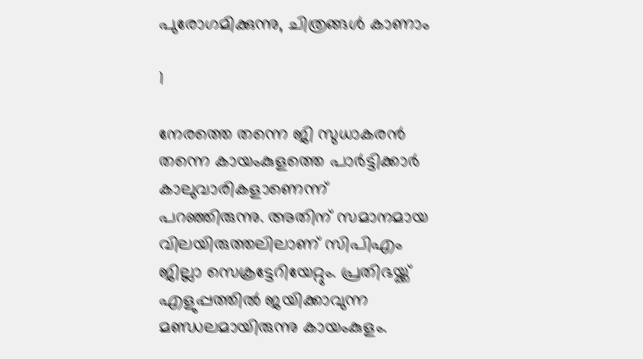പുരോഗമിക്കുന്നു, ചിത്രങ്ങൾ കാണാം

1

നേരത്തെ തന്നെ ജി സുധാകരന്‍ തന്നെ കായംകുളത്തെ പാര്‍ട്ടിക്കാര്‍ കാലുവാരികളാണെന്ന് പറഞ്ഞിരുന്നു. അതിന് സമാനമായ വിലയിരുത്തലിലാണ് സിപിഎം ജില്ലാ സെക്രട്ടേറിയേറ്റും. പ്രതിഭയ്ക്ക് എളുപ്പത്തില്‍ ജയിക്കാവുന്ന മണ്ഡലമായിരുന്നു കായംകുളം.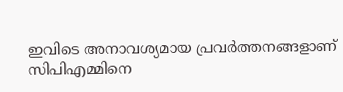ഇവിടെ അനാവശ്യമായ പ്രവര്‍ത്തനങ്ങളാണ് സിപിഎമ്മിനെ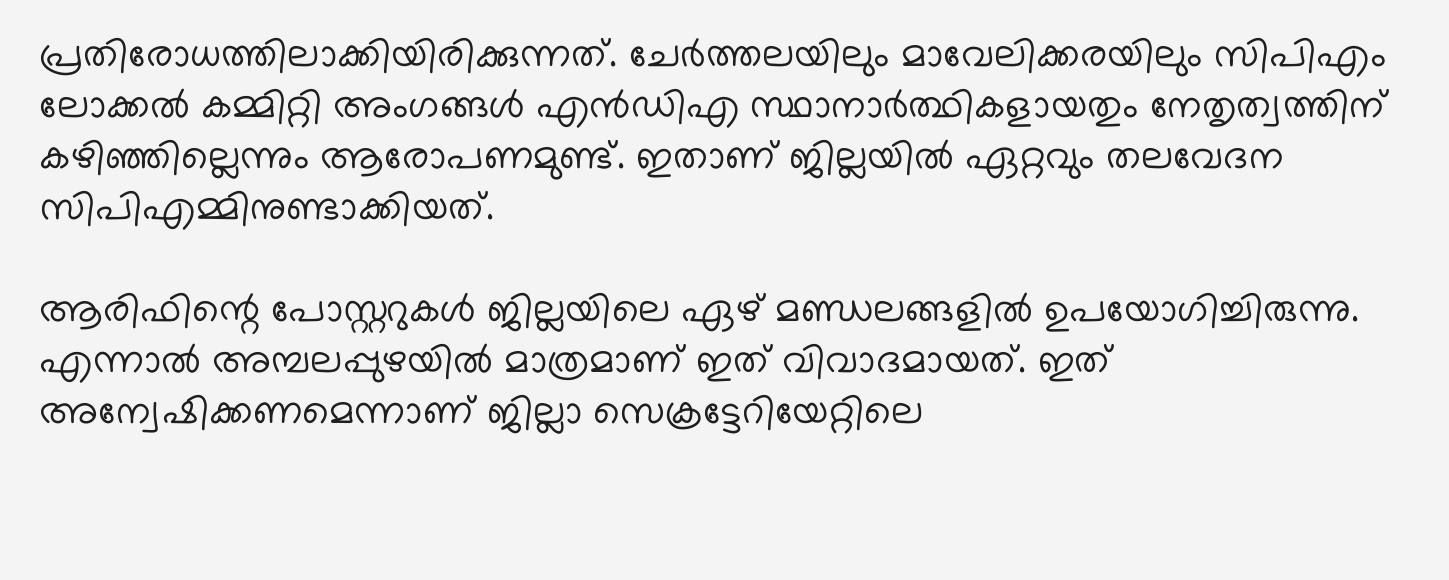പ്രതിരോധത്തിലാക്കിയിരിക്കുന്നത്. ചേര്‍ത്തലയിലും മാവേലിക്കരയിലും സിപിഎം ലോക്കല്‍ കമ്മിറ്റി അംഗങ്ങള്‍ എന്‍ഡിഎ സ്ഥാനാര്‍ത്ഥികളായതും നേതൃത്വത്തിന് കഴിഞ്ഞില്ലെന്നും ആരോപണമുണ്ട്. ഇതാണ് ജില്ലയില്‍ ഏറ്റവും തലവേദന സിപിഎമ്മിനുണ്ടാക്കിയത്.

ആരിഫിന്റെ പോസ്റ്ററുകള്‍ ജില്ലയിലെ ഏഴ് മണ്ഡലങ്ങളില്‍ ഉപയോഗിച്ചിരുന്നു. എന്നാല്‍ അമ്പലപ്പുഴയില്‍ മാത്രമാണ് ഇത് വിവാദമായത്. ഇത് അന്വേഷിക്കണമെന്നാണ് ജില്ലാ സെക്രട്ടേറിയേറ്റിലെ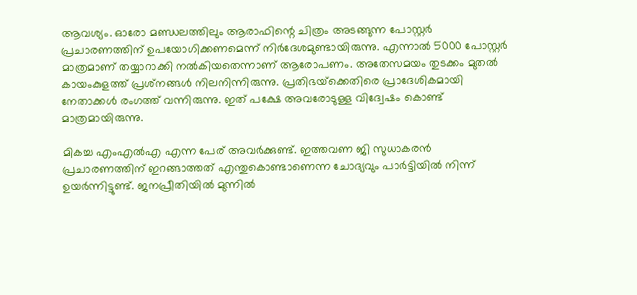ആവശ്യം. ഓരോ മണ്ഡലത്തിലും ആരാഫിന്റെ ചിത്രം അടങ്ങുന്ന പോസ്റ്റര്‍ പ്രചാരണത്തിന് ഉപയോഗിക്കണമെന്ന് നിര്‍ദേശമുണ്ടായിരുന്നു. എന്നാല്‍ 5000 പോസ്റ്റര്‍ മാത്രമാണ് തയ്യാറാക്കി നല്‍കിയതെന്നാണ് ആരോപണം. അതേസമയം തുടക്കം മുതല്‍ കായംകുളത്ത് പ്രശ്‌നങ്ങള്‍ നിലനിന്നിരുന്നു. പ്രതിഭയ്‌ക്കെതിരെ പ്രാദേശികമായി നേതാക്കള്‍ രംഗത്ത് വന്നിരുന്നു. ഇത് പക്ഷേ അവരോടുള്ള വിദ്വേഷം കൊണ്ട് മാത്രമായിരുന്നു.

മികച്ച എംഎല്‍എ എന്ന പേര് അവര്‍ക്കുണ്ട്. ഇത്തവണ ജി സുധാകരന്‍ പ്രചാരണത്തിന് ഇറങ്ങാത്തത് എന്തുകൊണ്ടാണെന്ന ചോദ്യവും പാര്‍ട്ടിയില്‍ നിന്ന് ഉയര്‍ന്നിട്ടുണ്ട്. ജനപ്രീതിയില്‍ മുന്നില്‍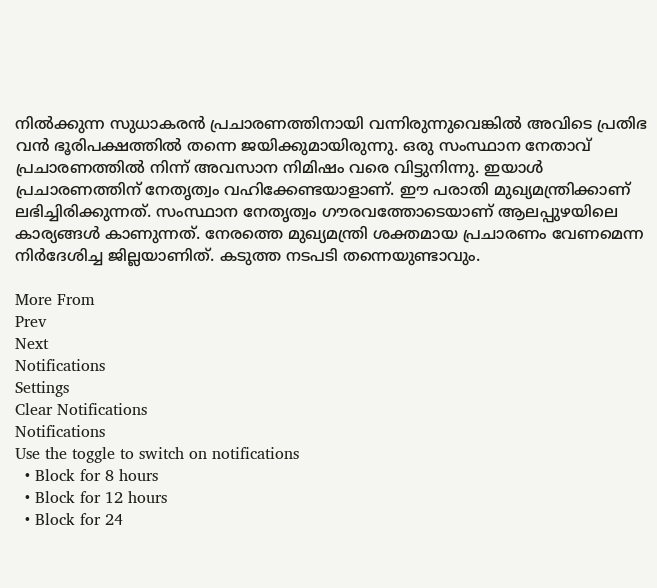നില്‍ക്കുന്ന സുധാകരന്‍ പ്രചാരണത്തിനായി വന്നിരുന്നുവെങ്കില്‍ അവിടെ പ്രതിഭ വന്‍ ഭൂരിപക്ഷത്തില്‍ തന്നെ ജയിക്കുമായിരുന്നു. ഒരു സംസ്ഥാന നേതാവ് പ്രചാരണത്തില്‍ നിന്ന് അവസാന നിമിഷം വരെ വിട്ടുനിന്നു. ഇയാള്‍ പ്രചാരണത്തിന് നേതൃത്വം വഹിക്കേണ്ടയാളാണ്. ഈ പരാതി മുഖ്യമന്ത്രിക്കാണ് ലഭിച്ചിരിക്കുന്നത്. സംസ്ഥാന നേതൃത്വം ഗൗരവത്തോടെയാണ് ആലപ്പുഴയിലെ കാര്യങ്ങള്‍ കാണുന്നത്. നേരത്തെ മുഖ്യമന്ത്രി ശക്തമായ പ്രചാരണം വേണമെന്ന നിര്‍ദേശിച്ച ജില്ലയാണിത്. കടുത്ത നടപടി തന്നെയുണ്ടാവും.

More From
Prev
Next
Notifications
Settings
Clear Notifications
Notifications
Use the toggle to switch on notifications
  • Block for 8 hours
  • Block for 12 hours
  • Block for 24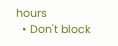hours
  • Don't block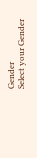Gender
Select your Gender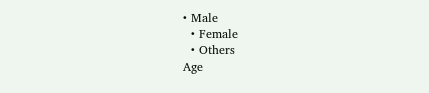• Male
  • Female
  • Others
Age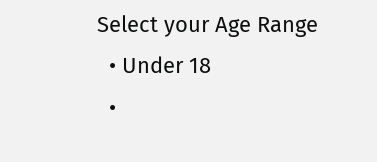Select your Age Range
  • Under 18
  •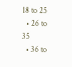18 to 25
  • 26 to 35
  • 36 to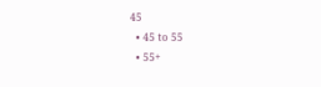45
  • 45 to 55
  • 55+